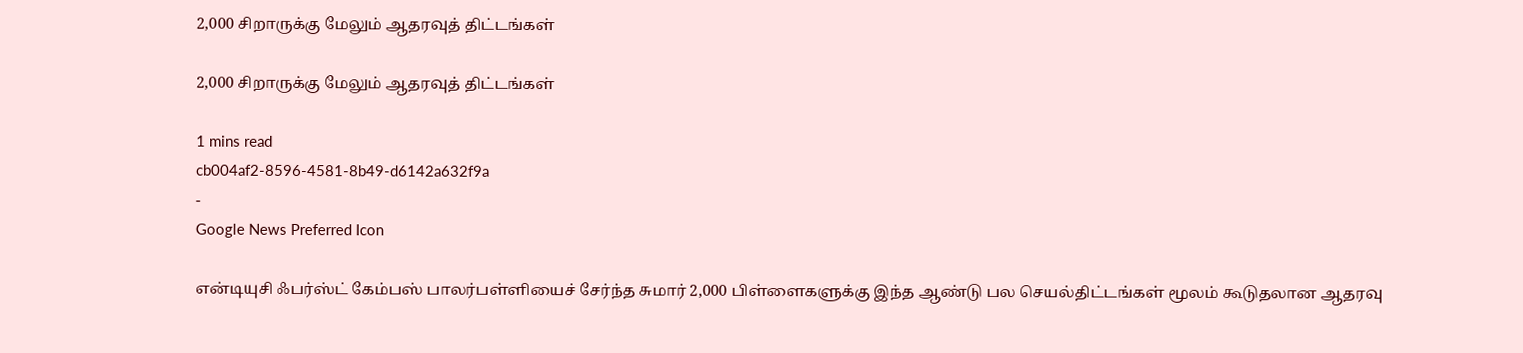2,000 சிறாருக்கு மேலும் ஆதரவுத் திட்டங்கள்

2,000 சிறாருக்கு மேலும் ஆதரவுத் திட்டங்கள்

1 mins read
cb004af2-8596-4581-8b49-d6142a632f9a
-
Google News Preferred Icon

என்டியுசி ஃபர்ஸ்ட் கேம்பஸ் பாலர்பள்ளியைச் சேர்ந்த சுமார் 2,000 பிள்ளைகளுக்கு இந்த ஆண்டு பல செயல்திட்டங்கள் மூலம் கூடுதலான ஆதரவு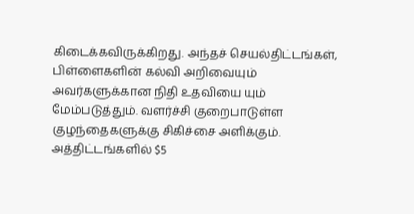கிடைக்கவிருக்கிறது. அந்தச் செயல்திட்டங்கள், பிள்ளைகளின் கல்வி அறிவையும் அவர்களுக்கான நிதி உதவியை யும் மேம்படுத்தும். வளர்ச்சி குறைபாடுள்ள குழந்தைகளுக்கு சிகிச்சை அளிக்கும். அத்திட்டங்களில் $5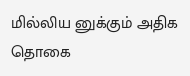மில்லிய னுக்கும் அதிக தொகை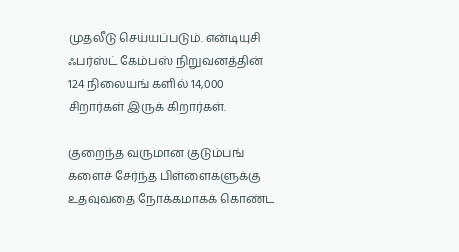முதலீடு செய்யப்படும். என்டியுசி ஃபர்ஸ்ட் கேம்பஸ் நிறுவனத்தின் 124 நிலையங் களில் 14,000 சிறார்கள் இருக் கிறார்கள்.

குறைந்த வருமான குடும்பங் களைச் சேர்ந்த பிள்ளைகளுக்கு உதவுவதை நோக்கமாகக் கொண்ட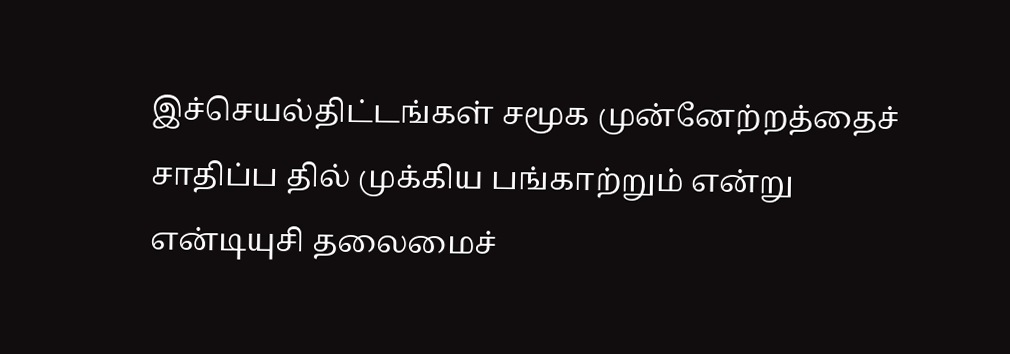இச்செயல்திட்டங்கள் சமூக முன்னேற்றத்தைச் சாதிப்ப தில் முக்கிய பங்காற்றும் என்று என்டியுசி தலைமைச்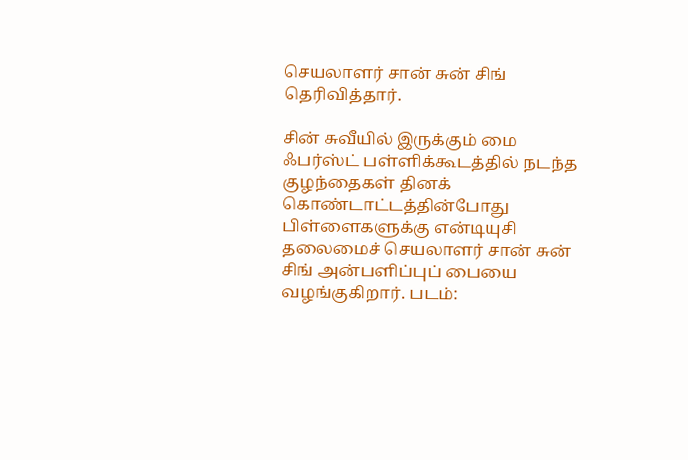செயலாளர் சான் சுன் சிங் தெரிவித்தார்.

சின் சுவீயில் இருக்கும் மை ஃபர்ஸ்ட் பள்ளிக்கூடத்தில் நடந்த குழந்தைகள் தினக் கொண்டாட்டத்தின்போது பிள்ளைகளுக்கு என்டியுசி தலைமைச் செயலாளர் சான் சுன் சிங் அன்பளிப்புப் பையை வழங்குகிறார். படம்: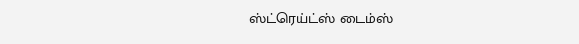ஸ்ட்ரெய்ட்ஸ் டைம்ஸ்